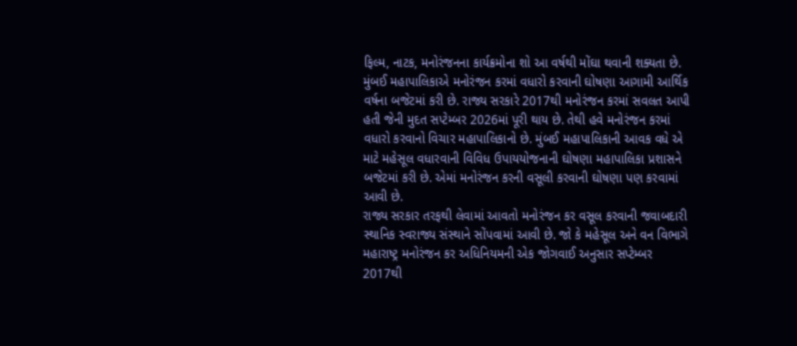ફિલ્મ, નાટક, મનોરંજનના કાર્યક્રમોના શો આ વર્ષથી મોંઘા થવાની શક્યતા છે. મુંબઈ મહાપાલિકાએ મનોરંજન કરમાં વધારો કરવાની ઘોષણા આગામી આર્થિક વર્ષના બજેટમાં કરી છે. રાજ્ય સરકારે 2017થી મનોરંજન કરમાં સવલત આપી હતી જેની મુદત સપ્ટેમ્બર 2026માં પૂરી થાય છે. તેથી હવે મનોરંજન કરમાં વધારો કરવાનો વિચાર મહાપાલિકાનો છે. મુંબઈ મહાપાલિકાની આવક વધે એ માટે મહેસૂલ વધારવાની વિવિધ ઉપાયયોજનાની ઘોષણા મહાપાલિકા પ્રશાસને બજેટમાં કરી છે. એમાં મનોરંજન કરની વસૂલી કરવાની ઘોષણા પણ કરવામાં આવી છે.
રાજ્ય સરકાર તરફથી લેવામાં આવતો મનોરંજન કર વસૂલ કરવાની જવાબદારી સ્થાનિક સ્વરાજ્ય સંસ્થાને સોંપવામાં આવી છે. જો કે મહેસૂલ અને વન વિભાગે મહારાષ્ટ્ર મનોરંજન કર અધિનિયમની એક જોગવાઈ અનુસાર સપ્ટેમ્બર 2017થી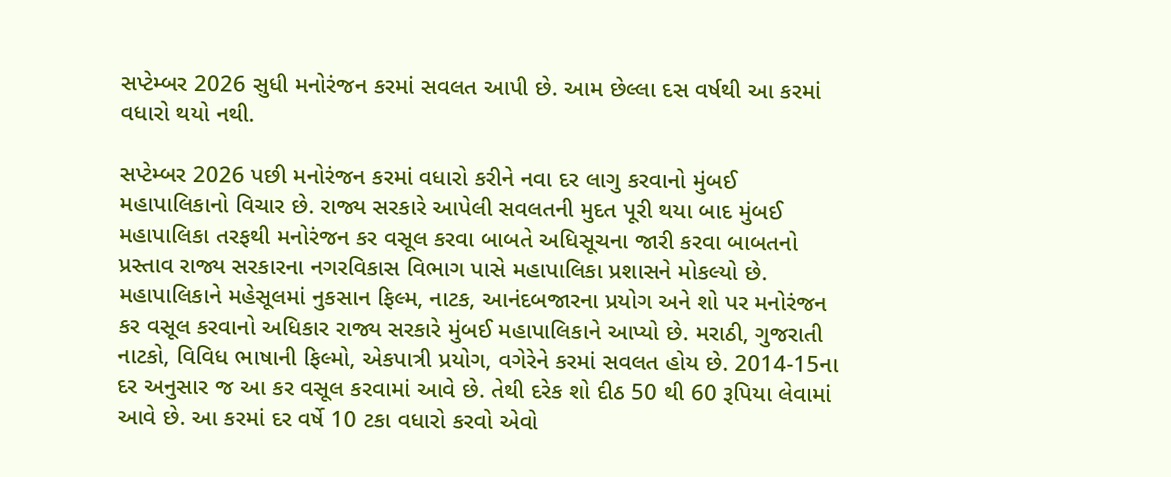સપ્ટેમ્બર 2026 સુધી મનોરંજન કરમાં સવલત આપી છે. આમ છેલ્લા દસ વર્ષથી આ કરમાં વધારો થયો નથી.

સપ્ટેમ્બર 2026 પછી મનોરંજન કરમાં વધારો કરીને નવા દર લાગુ કરવાનો મુંબઈ મહાપાલિકાનો વિચાર છે. રાજ્ય સરકારે આપેલી સવલતની મુદત પૂરી થયા બાદ મુંબઈ મહાપાલિકા તરફથી મનોરંજન કર વસૂલ કરવા બાબતે અધિસૂચના જારી કરવા બાબતનો પ્રસ્તાવ રાજ્ય સરકારના નગરવિકાસ વિભાગ પાસે મહાપાલિકા પ્રશાસને મોકલ્યો છે.
મહાપાલિકાને મહેસૂલમાં નુકસાન ફિલ્મ, નાટક, આનંદબજારના પ્રયોગ અને શો પર મનોરંજન કર વસૂલ કરવાનો અધિકાર રાજ્ય સરકારે મુંબઈ મહાપાલિકાને આપ્યો છે. મરાઠી, ગુજરાતી નાટકો, વિવિધ ભાષાની ફિલ્મો, એકપાત્રી પ્રયોગ, વગેરેને કરમાં સવલત હોય છે. 2014-15ના દર અનુસાર જ આ કર વસૂલ કરવામાં આવે છે. તેથી દરેક શો દીઠ 50 થી 60 રૂપિયા લેવામાં આવે છે. આ કરમાં દર વર્ષે 10 ટકા વધારો કરવો એવો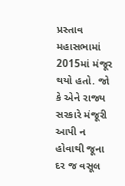પ્રસ્તાવ મહાસભામાં 2015માં મંજૂર થયો હતો. જો કે એને રાજ્ય સરકારે મંજૂરી આપી ન હોવાથી જૂના દર જ વસૂલ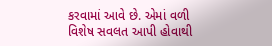કરવામાં આવે છે. એમાં વળી વિશેષ સવલત આપી હોવાથી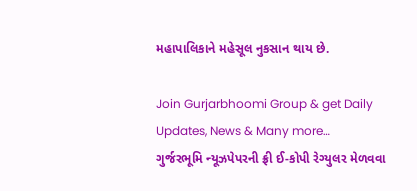મહાપાલિકાને મહેસૂલ નુકસાન થાય છે.

Join Gurjarbhoomi Group & get Daily Updates, News & Many more…
ગુર્જરભૂમિ ન્યૂઝપેપરની ફ્રી ઈ-કોપી રેગ્યુલર મેળવવા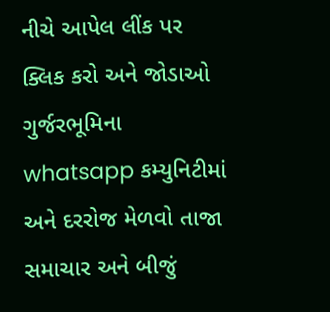નીચે આપેલ લીંક પર ક્લિક કરો અને જોડાઓ ગુર્જરભૂમિના whatsapp કમ્યુનિટીમાં અને દરરોજ મેળવો તાજા સમાચાર અને બીજું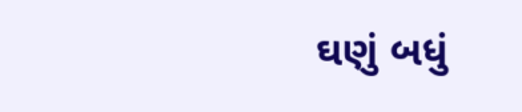ઘણું બધું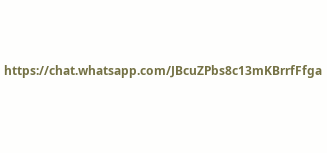https://chat.whatsapp.com/JBcuZPbs8c13mKBrrfFfga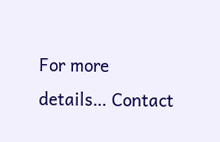For more details… Contact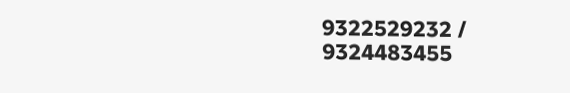9322529232 / 9324483455